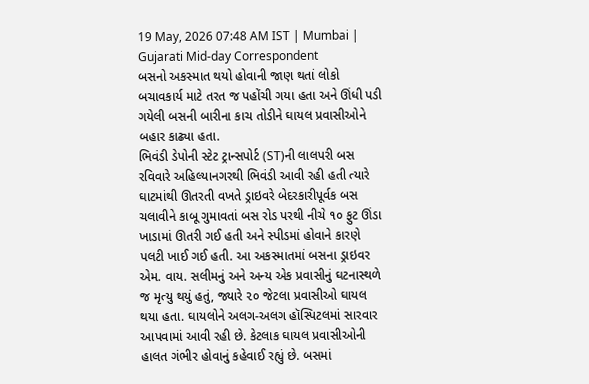19 May, 2026 07:48 AM IST | Mumbai | Gujarati Mid-day Correspondent
બસનો અકસ્માત થયો હોવાની જાણ થતાં લોકો બચાવકાર્ય માટે તરત જ પહોંચી ગયા હતા અને ઊંધી પડી ગયેલી બસની બારીના કાચ તોડીને ઘાયલ પ્રવાસીઓને બહાર કાઢ્યા હતા.
ભિવંડી ડેપોની સ્ટેટ ટ્રાન્સપોર્ટ (ST)ની લાલપરી બસ રવિવારે અહિલ્યાનગરથી ભિવંડી આવી રહી હતી ત્યારે ઘાટમાંથી ઊતરતી વખતે ડ્રાઇવરે બેદરકારીપૂર્વક બસ ચલાવીને કાબૂ ગુમાવતાં બસ રોડ પરથી નીચે ૧૦ ફુટ ઊંડા ખાડામાં ઊતરી ગઈ હતી અને સ્પીડમાં હોવાને કારણે પલટી ખાઈ ગઈ હતી. આ અકસ્માતમાં બસના ડ્રાઇવર એમ. વાય. સલીમનું અને અન્ય એક પ્રવાસીનું ઘટનાસ્થળે જ મૃત્યુ થયું હતું, જ્યારે ૨૦ જેટલા પ્રવાસીઓ ઘાયલ થયા હતા. ઘાયલોને અલગ-અલગ હૉસ્પિટલમાં સારવાર આપવામાં આવી રહી છે. કેટલાક ઘાયલ પ્રવાસીઓની હાલત ગંભીર હોવાનું કહેવાઈ રહ્યું છે. બસમાં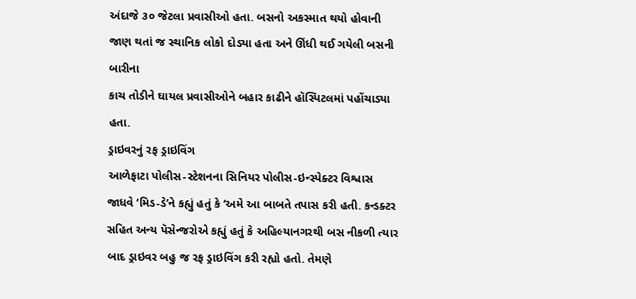અંદાજે ૩૦ જેટલા પ્રવાસીઓ હતા. બસનો અકસ્માત થયો હોવાની જાણ થતાં જ સ્થાનિક લોકો દોડ્યા હતા અને ઊંધી થઈ ગયેલી બસની બારીના
કાચ તોડીને ઘાયલ પ્રવાસીઓને બહાર કાઢીને હૉસ્પિટલમાં પહોંચાડ્યા હતા.
ડ્રાઇવરનું રફ ડ્રાઇવિંગ
આળેફાટા પોલીસ-સ્ટેશનના સિનિયર પોલીસ-ઇન્સ્પેક્ટર વિશ્વાસ જાધવે ‘મિડ-ડે’ને કહ્યું હતું કે ‘અમે આ બાબતે તપાસ કરી હતી. કન્ડક્ટર સહિત અન્ય પૅસેન્જરોએ કહ્યું હતું કે અહિલ્યાનગરથી બસ નીકળી ત્યાર બાદ ડ્રાઇવર બહુ જ રફ ડ્રાઇવિંગ કરી રહ્યો હતો. તેમણે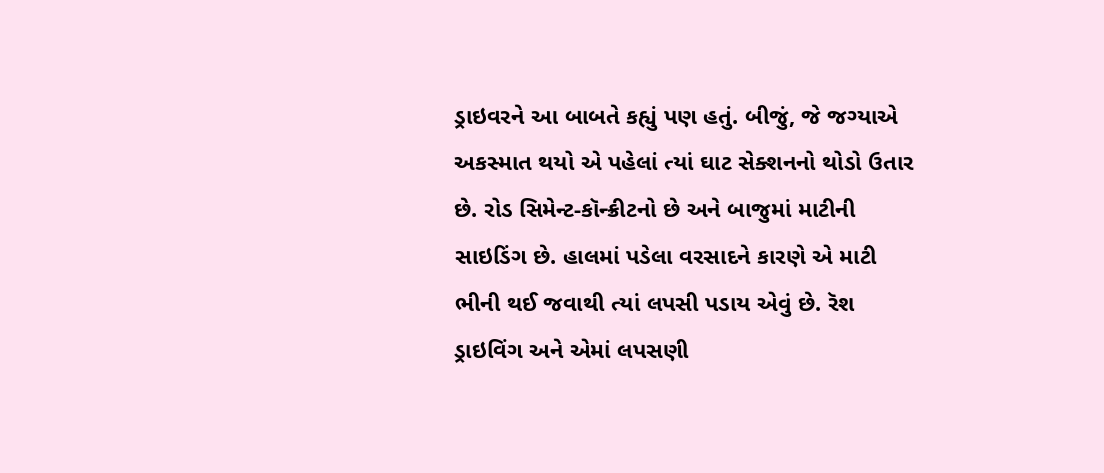ડ્રાઇવરને આ બાબતે કહ્યું પણ હતું. બીજું, જે જગ્યાએ અકસ્માત થયો એ પહેલાં ત્યાં ઘાટ સેક્શનનો થોડો ઉતાર છે. રોડ સિમેન્ટ-કૉન્ક્રીટનો છે અને બાજુમાં માટીની સાઇડિંગ છે. હાલમાં પડેલા વરસાદને કારણે એ માટી ભીની થઈ જવાથી ત્યાં લપસી પડાય એવું છે. રૅશ ડ્રાઇવિંગ અને એમાં લપસણી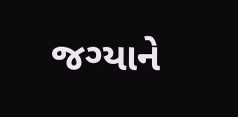જગ્યાને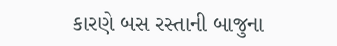કારણે બસ રસ્તાની બાજુના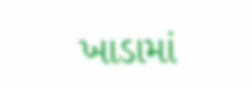ખાડામાં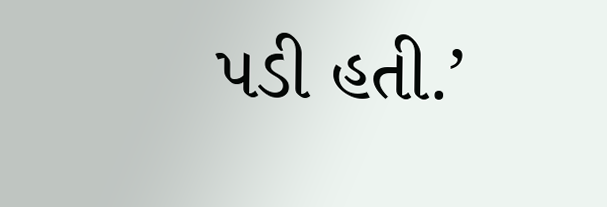પડી હતી.’